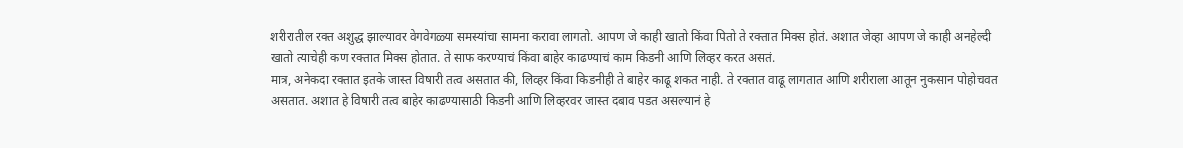शरीरातील रक्त अशुद्ध झाल्यावर वेगवेगळ्या समस्यांचा सामना करावा लागतो. आपण जे काही खातो किंवा पितो ते रक्तात मिक्स होतं. अशात जेव्हा आपण जे काही अनहेल्दी खातो त्याचेही कण रक्तात मिक्स होतात. ते साफ करण्याचं किंवा बाहेर काढण्याचं काम किडनी आणि लिव्हर करत असतं.
मात्र, अनेकदा रक्तात इतके जास्त विषारी तत्व असतात की, लिव्हर किंवा किडनीही ते बाहेर काढू शकत नाही. ते रक्तात वाढू लागतात आणि शरीराला आतून नुकसान पोहोचवत असतात. अशात हे विषारी तत्व बाहेर काढण्यासाठी किडनी आणि लिव्हरवर जास्त दबाव पडत असल्यानं हे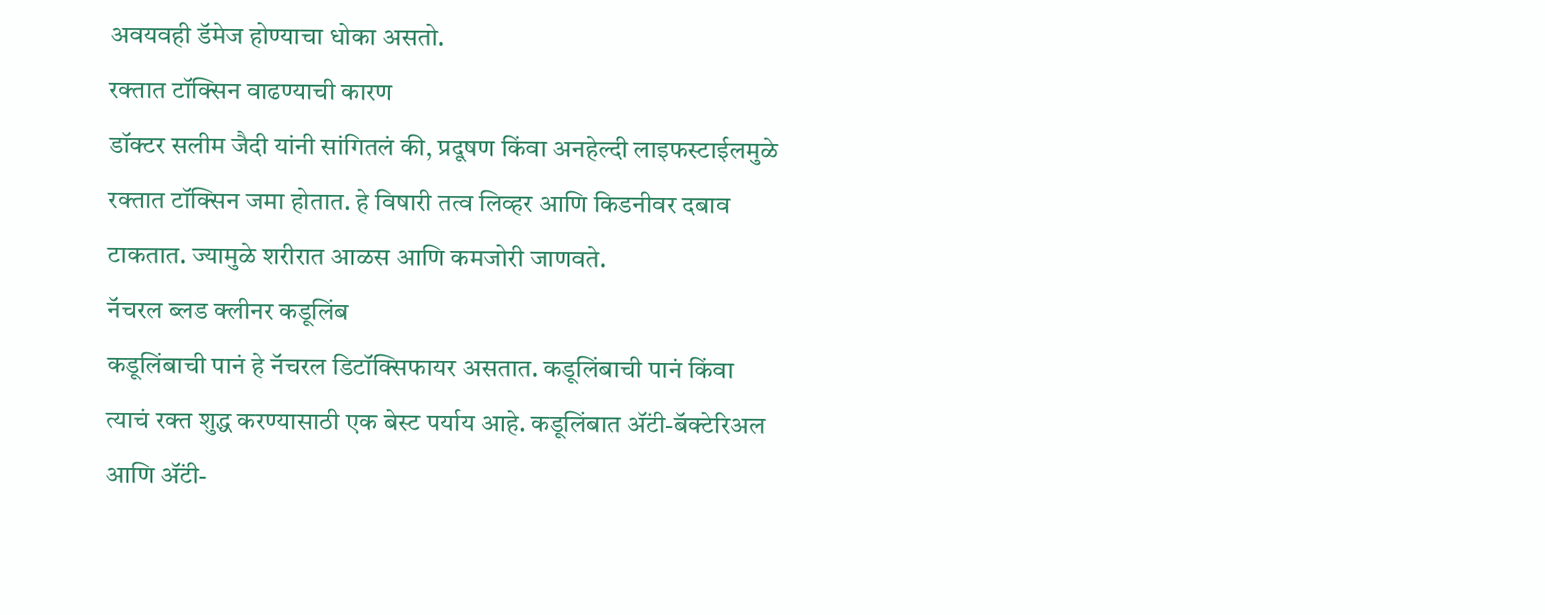अवयवही डॅमेज होण्याचा धोका असतो.
रक्तात टॉक्सिन वाढण्याची कारण
डॉक्टर सलीम जैदी यांनी सांगितलं की, प्रदूषण किंवा अनहेल्दी लाइफस्टाईलमुळे रक्तात टॉक्सिन जमा होतात. हे विषारी तत्व लिव्हर आणि किडनीवर दबाव टाकतात. ज्यामुळे शरीरात आळस आणि कमजोरी जाणवते.
नॅचरल ब्लड क्लीनर कडूलिंब
कडूलिंबाची पानं हे नॅचरल डिटॉक्सिफायर असतात. कडूलिंबाची पानं किंवा त्याचं रक्त शुद्ध करण्यासाठी एक बेस्ट पर्याय आहे. कडूलिंबात ॲंटी-बॅक्टेरिअल आणि ॲंटी-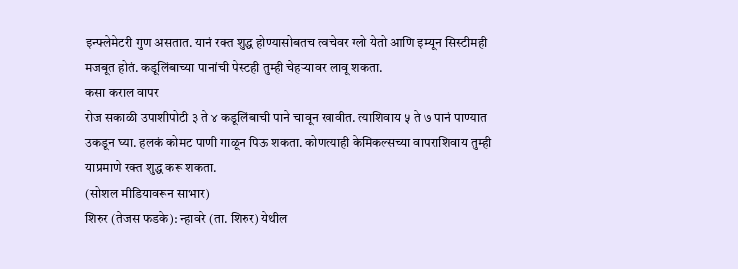इन्फ्लेमेटरी गुण असतात. यानं रक्त शुद्ध होण्यासोबतच त्वचेवर ग्लो येतो आणि इम्यून सिस्टीमही मजबूत होतं. कडूलिंबाच्या पानांची पेस्टही तुम्ही चेहऱ्यावर लावू शकता.
कसा कराल वापर
रोज सकाळी उपाशीपोटी ३ ते ४ कडूलिंबाची पाने चावून खावीत. त्याशिवाय ५ ते ७ पानं पाण्यात उकडून घ्या. हलकं कोमट पाणी गाळून पिऊ शकता. कोणत्याही केमिकल्सच्या वापराशिवाय तुम्ही याप्रमाणे रक्त शुद्ध करू शकता.
(सोशल मीडियावरून साभार)
शिरुर (तेजस फडके): न्हावरे (ता. शिरुर) येथील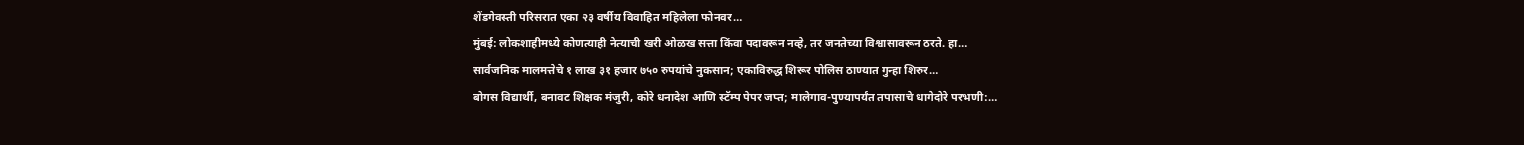शेंडगेवस्ती परिसरात एका २३ वर्षीय विवाहित महिलेला फोनवर…
मुंबई: लोकशाहीमध्ये कोणत्याही नेत्याची खरी ओळख सत्ता किंवा पदावरून नव्हे, तर जनतेच्या विश्वासावरून ठरते. हा…
सार्वजनिक मालमत्तेचे १ लाख ३१ हजार ७५० रुपयांचे नुकसान; एकाविरुद्ध शिरूर पोलिस ठाण्यात गुन्हा शिरुर…
बोगस विद्यार्थी, बनावट शिक्षक मंजुरी, कोरे धनादेश आणि स्टॅम्प पेपर जप्त; मालेगाव-पुण्यापर्यंत तपासाचे धागेदोरे परभणी:…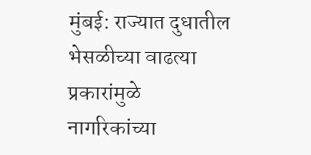मुंबई: राज्यात दुधातील भेसळीच्या वाढत्या प्रकारांमुळे नागरिकांच्या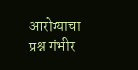आरोग्याचा प्रश्न गंभीर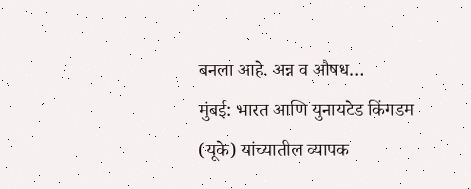बनला आहे. अन्न व औषध…
मुंबई: भारत आणि युनायटेड किंगडम (यूके) यांच्यातील व्यापक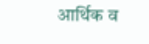आर्थिक व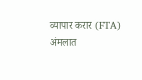व्यापार करार (FTA) अंमलात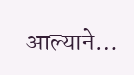आल्याने…